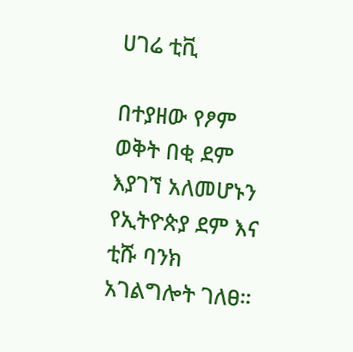ሀገሬ ቲቪ

በተያዘው የፆም ወቅት በቂ ደም እያገኘ አለመሆኑን የኢትዮጵያ ደም እና ቲሹ ባንክ አገልግሎት ገለፀ።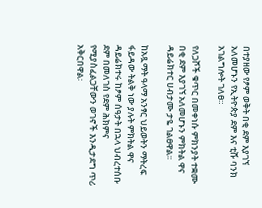በተያዘው የፆም ወቅት በቂ ደም እያገኘ አለመሆኑን የኢትዮጵያ ደም እና ቲሹ ባንክ አገልግሎት ገለፀ።

የለጋሾች ቁጥር በመቀነሱ ምክንያት ተቋሙ በቂ ደም እያገኘ አለመሆኑን ምክትል ዋና ዳይሬክተር ሀብታሙ ታዬ ገልፀዋል፡፡

ከአጿማት ዓላማ አንፃር ህይወትን ማትረፍ ፋይዳው ትልቅ ነው ያሉት ምክትል ዋና ዳይሬክተሩ ከፆም ሰዓታት በኋላ ህብረተሰቡ ደም በመለገስ የደም ሕክምና የሚያስፈልጋቸውን ወገኖች እንዲታደግ ጥሪ አቅርበዋል፡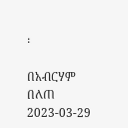፡

በአብርሃም በለጠ
2023-03-29